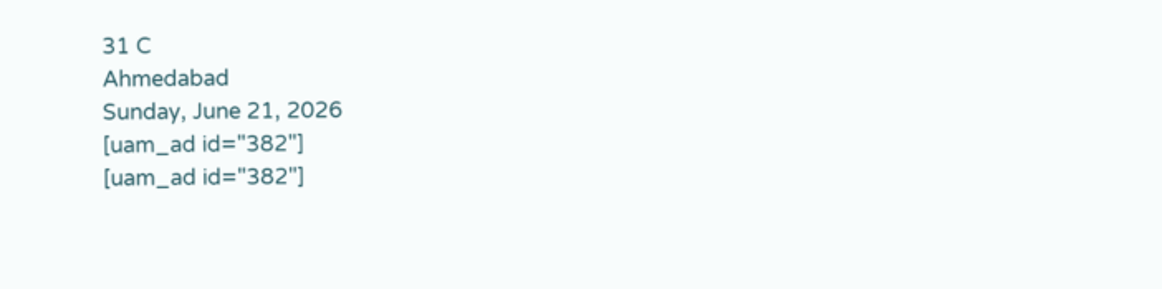31 C
Ahmedabad
Sunday, June 21, 2026
[uam_ad id="382"]
[uam_ad id="382"]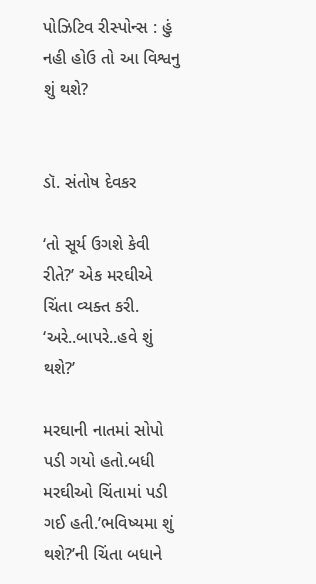પોઝિટિવ રીસ્પોન્સ : હું નહી હોઉ તો આ વિશ્વનુ શું થશે?


ડૉ. સંતોષ દેવકર

‘તો સૂર્ય ઉગશે કેવી રીતે?’ એક મરઘીએ ચિંતા વ્યક્ત કરી.
‘અરે..બાપરે..હવે શું થશે?’

મરઘાની નાતમાં સોપો પડી ગયો હતો.બધી મરઘીઓ ચિંતામાં પડી ગઈ હતી.’ભવિષ્યમા શું થશે?’ની ચિંતા બધાને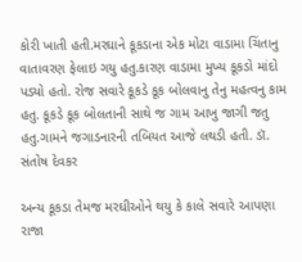કોરી ખાતી હતી.મરઘાને કૂકડાના એક મોટા વાડામા ચિંતાનુ વાતાવરણ ફેલાઇ ગયુ હતુ.કારણ વાડામા મુખ્ય કૂકડો માંદો પડ્યો હતો. રોજ સવારે કૂકડે કૂક બોલવાનુ તેનુ મહત્વનુ કામ હતુ. કૂકડે કૂક બોલતાની સાથે જ ગામ આખુ જાગી જતુ હતુ.ગામને જગાડનારની તબિયત આજે લથડી હતી. ડૉ. સંતોષ દેવકર

અન્ય કૂકડા તેમજ મરઘીઓને થયુ કે કાલે સવારે આપણા રાજા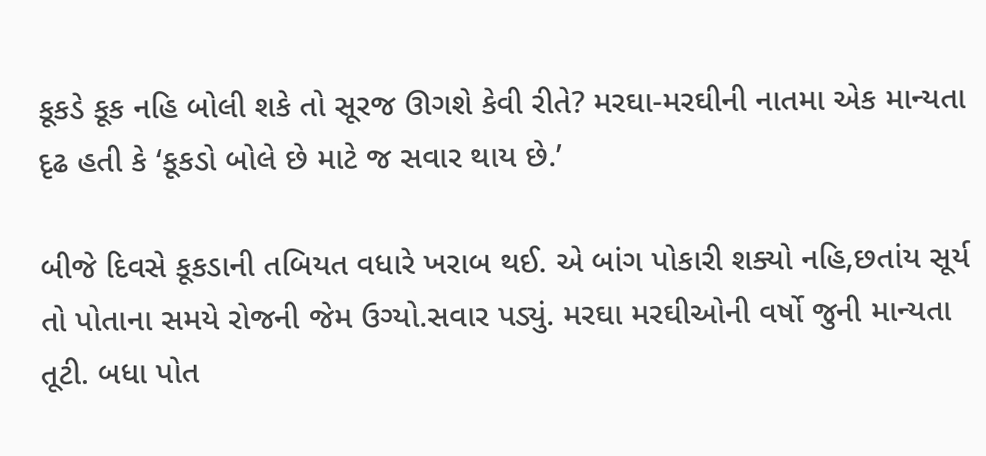કૂકડે કૂક નહિ બોલી શકે તો સૂરજ ઊગશે કેવી રીતે? મરઘા-મરઘીની નાતમા એક માન્યતા દૃઢ હતી કે ‘કૂકડો બોલે છે માટે જ સવાર થાય છે.’

બીજે દિવસે કૂકડાની તબિયત વધારે ખરાબ થઈ. એ બાંગ પોકારી શક્યો નહિ,છતાંય સૂર્ય તો પોતાના સમયે રોજની જેમ ઉગ્યો.સવાર પડ્યું. મરઘા મરઘીઓની વર્ષો જુની માન્યતા તૂટી. બધા પોત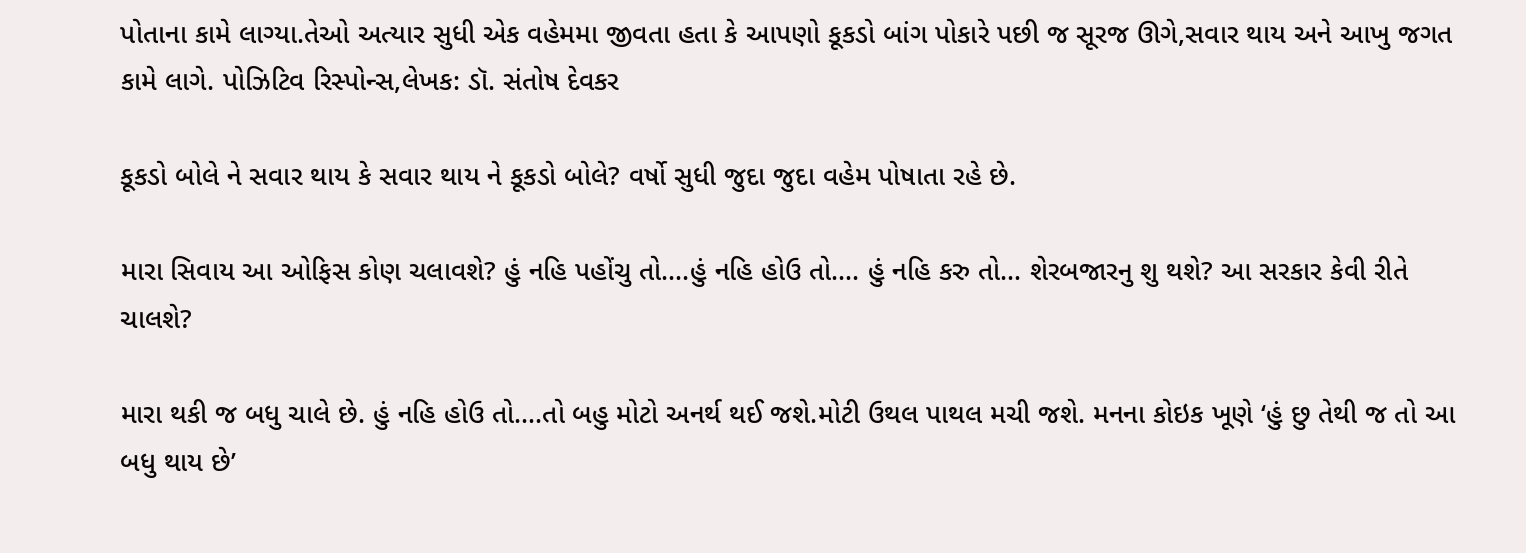પોતાના કામે લાગ્યા.તેઓ અત્યાર સુધી એક વહેમમા જીવતા હતા કે આપણો કૂકડો બાંગ પોકારે પછી જ સૂરજ ઊગે,સવાર થાય અને આખુ જગત કામે લાગે. પોઝિટિવ રિસ્પોન્સ,લેખક: ડૉ. સંતોષ દેવકર

કૂકડો બોલે ને સવાર થાય કે સવાર થાય ને કૂકડો બોલે? વર્ષો સુધી જુદા જુદા વહેમ પોષાતા રહે છે.

મારા સિવાય આ ઓફિસ કોણ ચલાવશે? હું નહિ પહોંચુ તો….હું નહિ હોઉ તો…. હું નહિ કરુ તો… શેરબજારનુ શુ થશે? આ સરકાર કેવી રીતે ચાલશે?

મારા થકી જ બધુ ચાલે છે. હું નહિ હોઉ તો….તો બહુ મોટો અનર્થ થઈ જશે.મોટી ઉથલ પાથલ મચી જશે. મનના કોઇક ખૂણે ‘હું છુ તેથી જ તો આ બધુ થાય છે’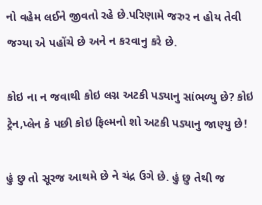નો વહેમ લઈને જીવતો રહે છે.પરિણામે જરુર ન હોય તેવી જગ્યા એ પહોંચે છે અને ન કરવાનુ કરે છે.

કોઇ ના ન જવાથી કોઇ લગ્ન અટકી પડ્યાનુ સાંભળ્યુ છે? કોઇ ટ્રેન,પ્લેન કે પછી કોઇ ફિલ્મનો શો અટકી પડ્યાનુ જાણ્યુ છે!

હું છુ તો સૂરજ આથમે છે ને ચંદ્ર ઉગે છે. હું છુ તેથી જ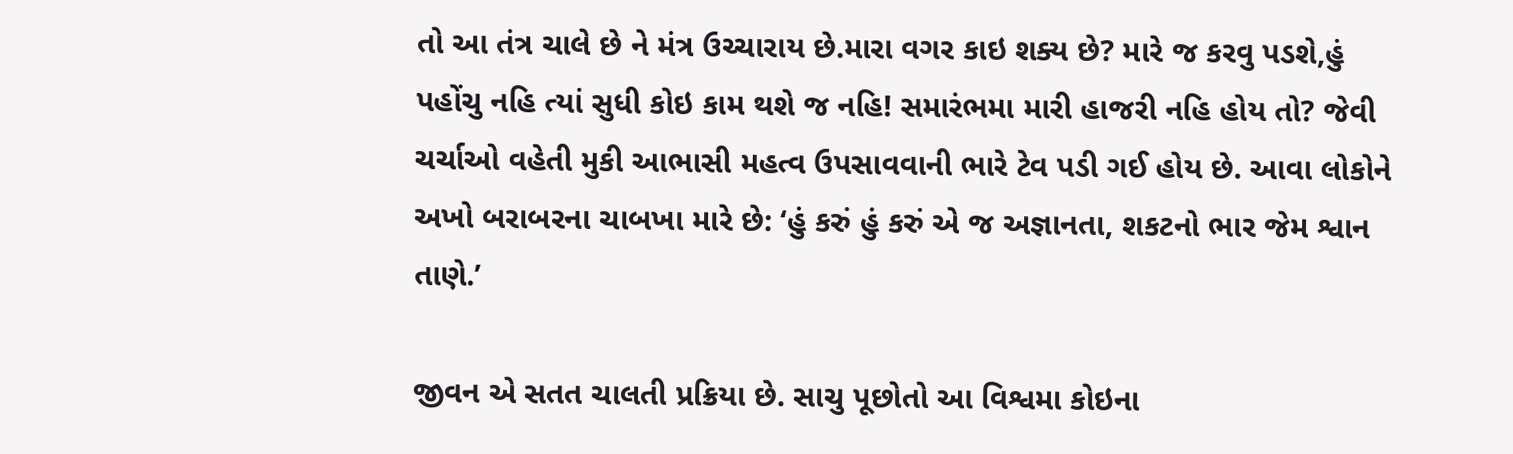તો આ તંત્ર ચાલે છે ને મંત્ર ઉચ્ચારાય છે.મારા વગર કાઇ શક્ય છે? મારે જ કરવુ પડશે,હું પહોંચુ નહિ ત્યાં સુધી કોઇ કામ થશે જ નહિ! સમારંભમા મારી હાજરી નહિ હોય તો? જેવી ચર્ચાઓ વહેતી મુકી આભાસી મહત્વ ઉપસાવવાની ભારે ટેવ પડી ગઈ હોય છે. આવા લોકોને અખો બરાબરના ચાબખા મારે છે: ‘હું કરું હું કરું એ જ અજ્ઞાનતા, શકટનો ભાર જેમ શ્વાન તાણે.’

જીવન એ સતત ચાલતી પ્રક્રિયા છે. સાચુ પૂછોતો આ વિશ્વમા કોઇના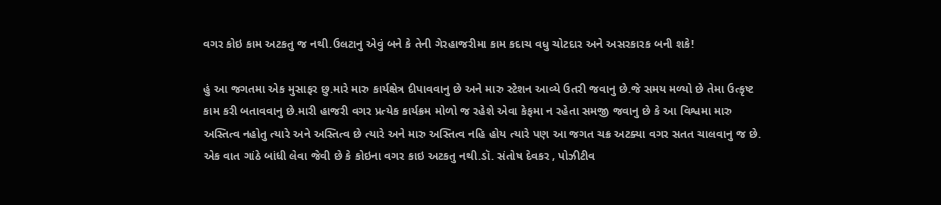વગર કોઇ કામ અટકતુ જ નથી.ઉલટાનુ એવું બને કે તેની ગેરહાજરીમા કામ કદાચ વધુ ચોટદાર અને અસરકારક બની શકે!

હું આ જગતમા એક મુસાફર છુ.મારે મારુ કાર્યક્ષેત્ર દીપાવવાનુ છે અને મારુ સ્ટેશન આવ્યે ઉતરી જવાનુ છે.જે સમય મળ્યો છે તેમા ઉત્કૃષ્ટ કામ કરી બતાવવાનુ છે.મારી હાજરી વગર પ્રત્યેક કાર્યક્રમ મોળો જ રહેશે એવા કેફમા ન રહેતા સમજી જવાનુ છે કે આ વિશ્વમા મારુ અસ્તિત્વ નહોતુ ત્યારે અને અસ્તિત્વ છે ત્યારે અને મારુ અસ્તિત્વ નહિ હોય ત્યારે પણ આ જગત ચક્ર અટક્યા વગર સતત ચાલવાનુ જ છે. એક વાત ગાંઠે બાંધી લેવા જેવી છે કે કોઇના વગર કાઇ અટકતુ નથી.ડૉ. સંતોષ દેવકર , પોઝીટીવ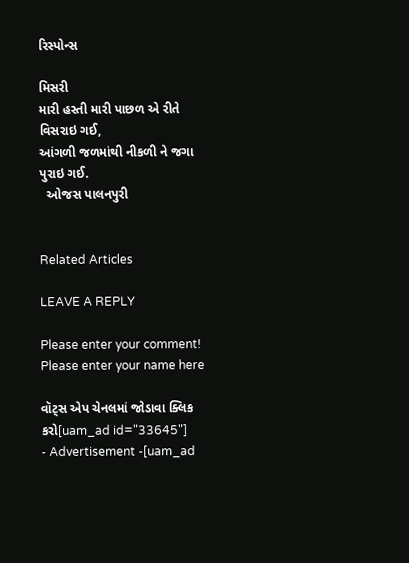રિસ્પોન્સ

મિસરી
મારી હસ્તી મારી પાછળ એ રીતે વિસરાઇ ગઈ,
આંગળી જળમાંથી નીકળી ને જગા પુરાઇ ગઈ.
  ઓજસ પાલનપુરી


Related Articles

LEAVE A REPLY

Please enter your comment!
Please enter your name here

વૉટ્સ એપ ચેનલમાં જોડાવા ક્લિક કરો[uam_ad id="33645"]
- Advertisement -[uam_ad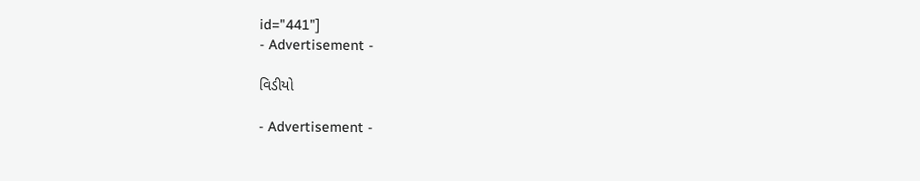id="441"]
- Advertisement -

વિડીયો

- Advertisement -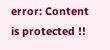error: Content is protected !!